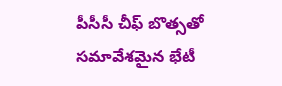పీసీసీ చీఫ్‌ బొత్సతో సమావేశమైన భేటీ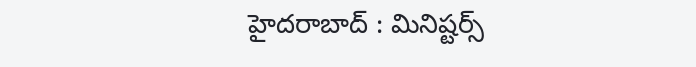హైదరాబాద్‌ : మినిష్టర్స్‌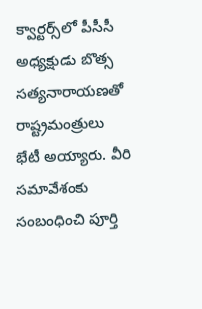క్వార్టర్స్‌లో పీసీసీ అధ్యక్షుడు బొత్స సత్యనారాయణతో రాష్ట్రమంత్రులు భేటీ అయ్యారు. వీరి సమావేశంకు సంబంధించి పూర్తి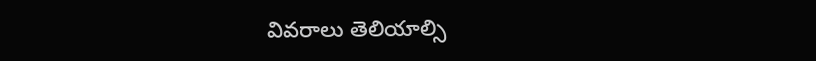వివరాలు తెలియాల్సి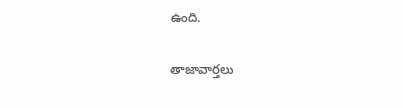ఉంది.

తాజావార్తలు